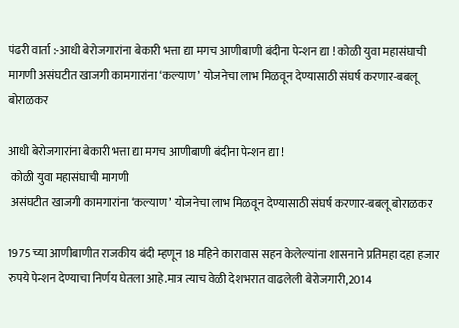पंढरी वार्ता :-आधी बेरोजगारांना बेकारी भत्ता द्या मगच आणीबाणी बंदीना पेन्शन द्या ! कोळी युवा महासंघाची मागणी असंघटीत खाजगी कामगारांना ‘कल्याण’ योजनेचा लाभ मिळवून देण्यासाठी संघर्ष करणार-बबलू बोराळकर

आधी बेरोजगारांना बेकारी भत्ता द्या मगच आणीबाणी बंदीना पेन्शन द्या !
 कोळी युवा महासंघाची मागणी
 असंघटीत खाजगी कामगारांना ‘कल्याण’ योजनेचा लाभ मिळवून देण्यासाठी संघर्ष करणार-बबलू बोराळकर

1975 च्या आणीबाणीत राजकीय बंदी म्हणून 18 महिने कारावास सहन केलेल्यांना शासनाने प्रतिमहा दहा हजार रुपये पेन्शन देण्याचा निर्णय घेतला आहे.मात्र त्याच वेळी देशभरात वाढलेली बेरोजगारी,2014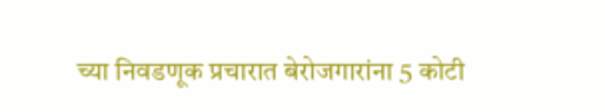च्या निवडणूक प्रचारात बेरोजगारांना 5 कोटी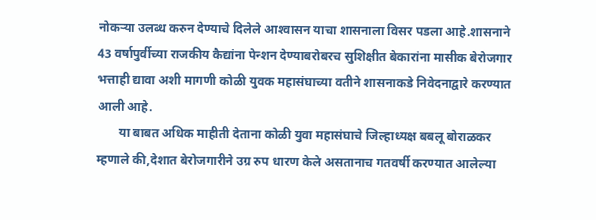नोकर्‍या उलब्ध करुन देण्याचे दिलेले आश्‍वासन याचा शासनाला विसर पडला आहे.शासनाने 43 वर्षापुर्वीच्या राजकीय कैद्यांना पेन्शन देण्याबरोबरच सुशिक्षीत बेकारांना मासीक बेरोजगार भत्ताही द्यावा अशी मागणी कोळी युवक महासंघाच्या वतीने शासनाकडे निवेदनाद्वारे करण्यात आली आहे.
       या बाबत अधिक माहीती देताना कोळी युवा महासंघाचे जिल्हाध्यक्ष बबलू बोराळकर म्हणाले की,देशात बेरोजगारीने उग्र रुप धारण केले असतानाच गतवर्षी करण्यात आलेल्या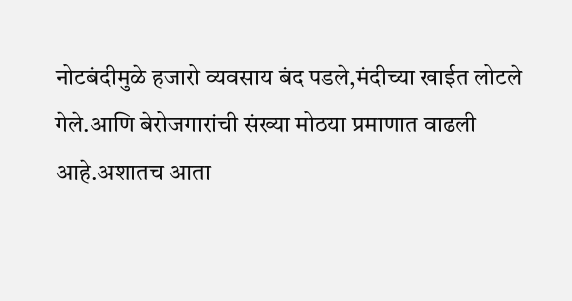नोटबंदीमुळे हजारो व्यवसाय बंद पडले,मंदीच्या खाईत लोटले गेले.आणि बेरोजगारांची संख्या मोठया प्रमाणात वाढली आहे.अशातच आता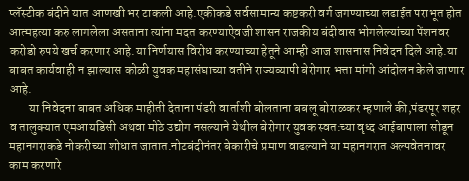प्लॅस्टीक बंदीने यात आणखी भर टाकली आहे.एकीकडे सर्वसामान्य कष्टकरी वर्ग जगण्याच्या लढाईत पराभूत होत आत्महत्या करु लागलेला असताना त्यांना मदत करण्याऐवजी शासन राजकीय बंदीवास भोगलेल्यांच्या पेंशनवर करोडो रुपये खर्च करणार आहे.या निर्णयास विरोध करण्याच्या हेतूने आम्ही आज शासनास निवेदन दिले आहे.या बाबत कार्यवाही न झाल्यास कोळी युवक महासंघाच्या वतीने राज्यव्यापी बेरोगार भत्ता मांगो आंदोलन केले जाणार आहे.
        या निवेदना बाबत अधिक माहीती देताना पंढरी वार्ताशी बोलताना बबलू बोराळकर म्हणाले की,पंढरपूर शहर व तालुक्यात एमआयडिसी अथवा मोठे उद्योग नसल्याने येथील बेरोगार युवक स्वत:च्या वृध्द आईबापाला सोडून महानगराकडे नोकरीच्या शोधात जातात.नोटबंदीनंतर बेकारीचे प्रमाण वाढल्याने या महानगरात अल्पवेतनावर काम करणारे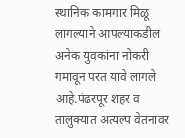स्थानिक कामगार मिळू लागल्याने आपल्याकडील अनेक युवकांना नोकरी गमावून परत यावे लागले आहे.पंढरपूर शहर व तालुक्यात अत्यल्प वेतनावर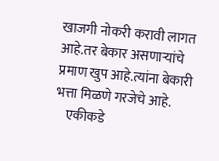खाजगी नोकरी करावी लागत आहे.तर बेकार असणार्‍यांचे प्रमाण खुप आहे.त्यांना बेकारी भत्ता मिळणे गरजेचे आहे.
    एकीकडे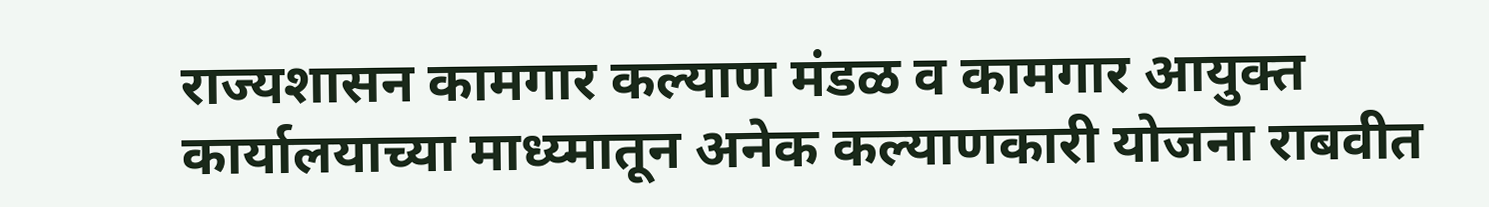राज्यशासन कामगार कल्याण मंडळ व कामगार आयुक्त कार्यालयाच्या माध्य्मातून अनेक कल्याणकारी योजना राबवीत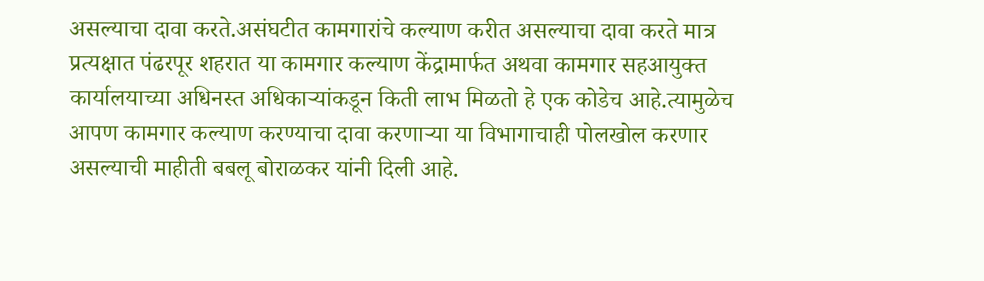असल्याचा दावा करते.असंघटीत कामगारांचे कल्याण करीत असल्याचा दावा करते मात्र प्रत्यक्षात पंढरपूर शहरात या कामगार कल्याण केंद्रामार्फत अथवा कामगार सहआयुक्त कार्यालयाच्या अधिनस्त अधिकार्‍यांकडून किती लाभ मिळतो हे एक कोडेच आहे.त्यामुळेच आपण कामगार कल्याण करण्याचा दावा करणार्‍या या विभागाचाही पोलखोल करणार असल्याची माहीती बबलू बोराळकर यांनी दिली आहे.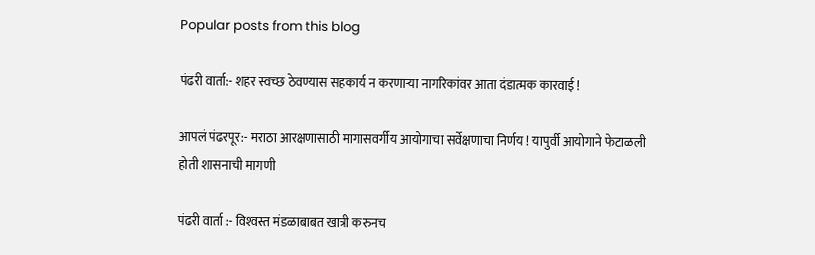Popular posts from this blog

पंढरी वार्ता:- शहर स्वच्छ ठेवण्यास सहकार्य न करणार्‍या नागरिकांवर आता दंडात्मक कारवाई !

आपलं पंढरपूर:- मराठा आरक्षणासाठी मागासवर्गीय आयोगाचा सर्वेक्षणाचा निर्णय ! यापुर्वी आयोगाने फेटाळली होती शासनाची मागणी

पंढरी वार्ता :- विश्‍वस्त मंडळाबाबत खात्री करुनच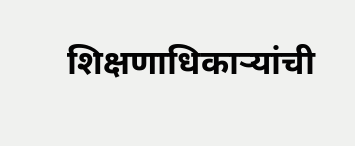शिक्षणाधिकार्‍यांची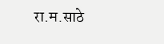रा.म.साठे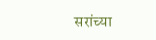सरांच्या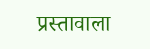प्रस्तावाला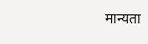मान्यता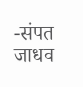-संपत जाधव